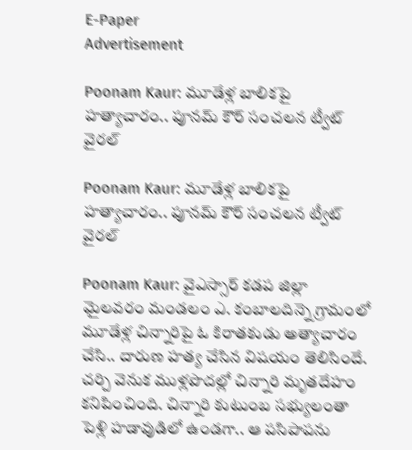E-Paper
Advertisement

Poonam Kaur: మూడేళ్ల బాలికపై హత్యాచారం.. పూనమ్ కౌర్ సంచలన ట్వీట్ వైరల్

Poonam Kaur: మూడేళ్ల బాలికపై హత్యాచారం.. పూనమ్ కౌర్ సంచలన ట్వీట్ వైరల్

Poonam Kaur: వైఎస్సార్ కడప జిల్లా మైలవరం మండలం ఎ. కంబాలదిన్నె గ్రామంలో మూడేళ్ల చిన్నారిపై ఓ కిరాతకుడు అత్యాచారం చేసి.. దారుణ హత్య చేసిన విషయం తెలిసిందే. చర్చి వెనుక ముళ్లపొదల్లో చిన్నారి మృతదేహం కనిపించింది. చిన్నారి కుటుంబ సభ్యులంతా పెళ్లి హడావుడిలో ఉండగా.. ఆ పసిపాపను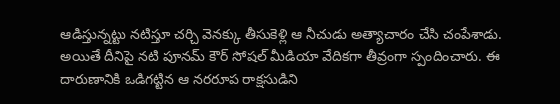ఆడిస్తున్నట్టు నటిస్తూ చర్చి వెనక్కు తీసుకెళ్లి ఆ నీచుడు అత్యాచారం చేసి చంపేశాడు. అయితే దీనిపై నటి పూనమ్ కౌర్ సోషల్ మీడియా వేదికగా తీవ్రంగా స్పందించారు. ఈ దారుణానికి ఒడిగట్టిన ఆ నరరూప రాక్షసుడిని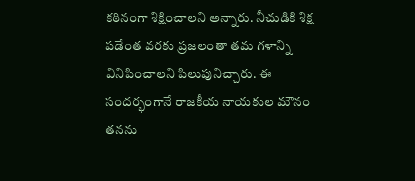కఠినంగా శిక్షించాలని అన్నారు. నీచుడికి శిక్ష పడేంత వరకు ప్రజలంతా తమ గళాన్ని వినిపించాలని పిలుపునిచ్చారు. ఈ సందర్భంగానే రాజకీయ నాయకుల మౌనం తనను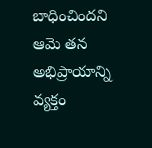బాధించిందని ఆమె తన అభిప్రాయాన్ని వ్యక్తం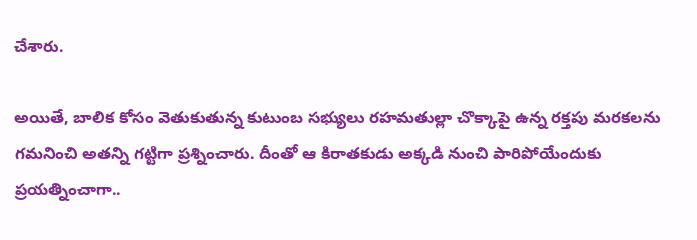చేశారు.

అయితే, బాలిక కోసం వెతుకుతున్న కుటుంబ సభ్యులు రహమతుల్లా చొక్కాపై ఉన్న రక్తపు మరకలను గమనించి అతన్ని గట్టిగా ప్రశ్నించారు. దీంతో ఆ కిరాతకుడు అక్కడి నుంచి పారిపోయేందుకు ప్రయత్నించాగా..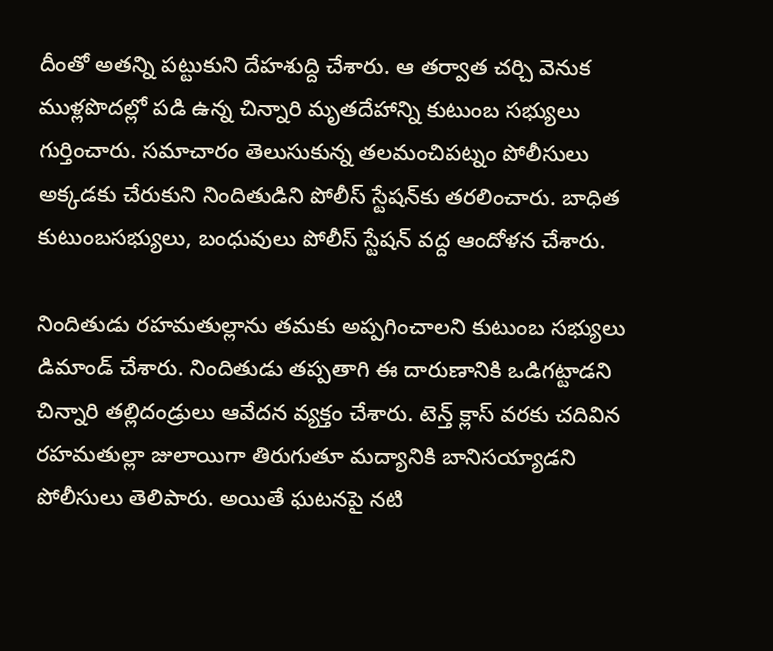దీంతో అతన్ని పట్టుకుని దేహశుద్ది చేశారు. ఆ తర్వాత చర్చి వెనుక ముళ్లపొదల్లో పడి ఉన్న చిన్నారి మృతదేహాన్ని కుటుంబ సభ్యులు గుర్తించారు. సమాచారం తెలుసుకున్న తలమంచిపట్నం పోలీసులు అక్కడకు చేరుకుని నిందితుడిని పోలీస్‌ స్టేషన్‌కు తరలించారు. బాధిత కుటుంబసభ్యులు, బంధువులు పోలీస్ స్టేషన్‌ వద్ద ఆందోళన చేశారు.

నిందితుడు రహమతుల్లాను తమకు అప్పగించాలని కుటుంబ సభ్యులు డిమాండ్‌ చేశారు. నిందితుడు తప్పతాగి ఈ దారుణానికి ఒడిగట్టాడని చిన్నారి తల్లిదండ్రులు ఆవేదన వ్యక్తం చేశారు. టెన్త్ క్లాస్ వరకు చదివిన రహమతుల్లా జులాయిగా తిరుగుతూ మద్యానికి బానిసయ్యాడని పోలీసులు తెలిపారు. అయితే ఘటనపై నటి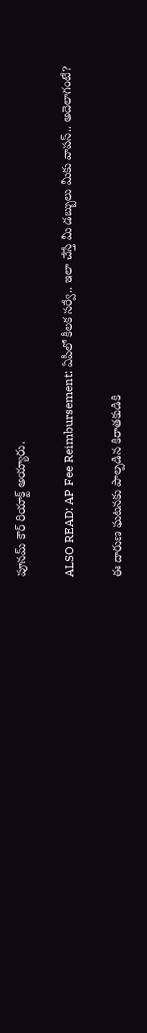పూనమ్ కౌర్ రియాక్ట్ అయ్యారు.

ALSO READ: AP Fee Reimbursement: ఏపీలో కీలక సర్వే.. ఇలా చేస్తే మీ డబ్బులు మీకు వాపస్.. అదెలాగంటే?

ఈ దారుణ ఘటనకు పాల్పడిన కిరాతకుడికి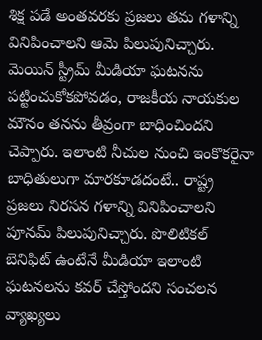శిక్ష పడే అంతవరకు ప్రజలు తమ గళాన్ని వినిపించాలని ఆమె పిలుపునిచ్చారు. మెయిన్ స్ట్రీమ్ మీడియా ఘటనను పట్టించుకోకపోవడం, రాజకీయ నాయకుల మౌనం తనను తీవ్రంగా బాధించిందని చెప్పారు. ఇలాంటి నీచుల నుంచి ఇంకొకరైనా బాధితులుగా మారకూడదంటే.. రాష్ట్ర ప్రజలు నిరసన గళాన్ని వినిపించాలని పూనమ్ పిలుపునిచ్చారు. పొలిటికల్ బెనిఫిట్ ఉంటేనే మీడియా ఇలాంటి ఘటనలను కవర్ చేస్తోందని సంచలన వ్యాఖ్యలు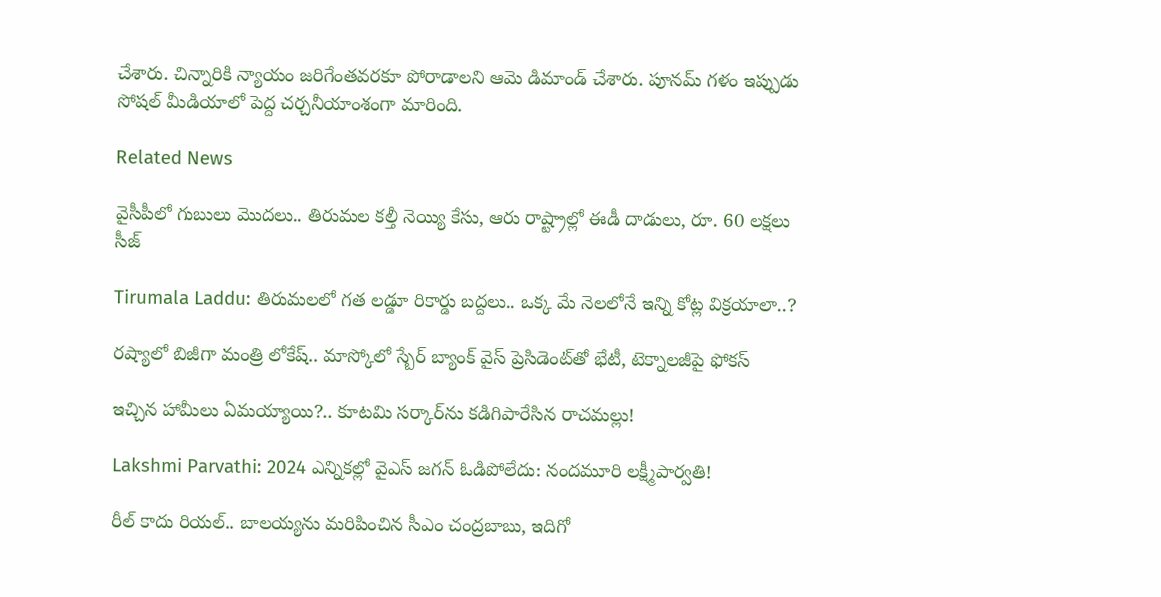చేశారు. చిన్నారికి న్యాయం జరిగేంతవరకూ పోరాడాలని ఆమె డిమాండ్ చేశారు. పూనమ్ గళం ఇప్పుడు సోషల్ మీడియాలో పెద్ద చర్చనీయాంశంగా మారింది.

Related News

వైసీపీలో గుబులు మొదలు.. తిరుమల కల్తీ నెయ్యి కేసు, ఆరు రాష్ట్రాల్లో ఈడీ దాడులు, రూ. 60 లక్షలు సీజ్

Tirumala Laddu: తిరుమలలో గత లడ్డూ రికార్డు బద్దలు.. ఒక్క మే నెలలోనే ఇన్ని కోట్ల విక్రయాలా..?

రష్యాలో బిజీగా మంత్రి లోకేష్.. మాస్కోలో స్బేర్‌ బ్యాంక్ వైస్ ప్రెసిడెంట్‌తో భేటీ, టెక్నాలజీపై ఫోకస్

ఇచ్చిన హామీలు ఏమయ్యాయి?.. కూటమి సర్కార్‌ను కడిగిపారేసిన రాచమల్లు!

Lakshmi Parvathi: 2024 ఎన్నికల్లో వైఎస్ జగన్ ఓడిపోలేదు: నందమూరి లక్ష్మీపార్వతి!

రీల్ కాదు రియల్.. బాలయ్యను మరిపించిన సీఎం చంద్రబాబు, ఇదిగో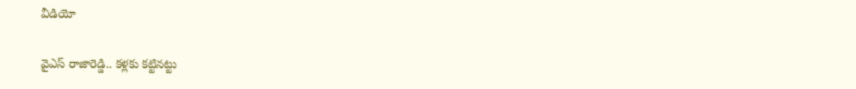వీడియో

వైఎస్ రాజారెడ్డి.. కళ్లకు కట్టినట్టు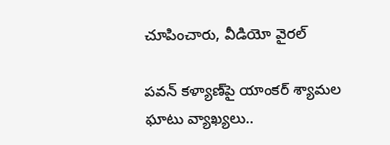చూపించారు, వీడియో వైరల్

పవన్ కళ్యాణ్‌పై యాంకర్ శ్యామల ఘాటు వ్యాఖ్యలు..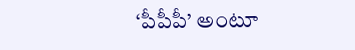‘పీపీపీ’ అంటూ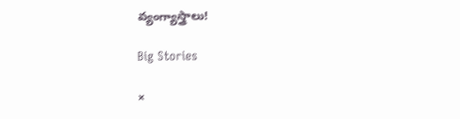వ్యంగ్యాస్త్రాలు!

Big Stories

×